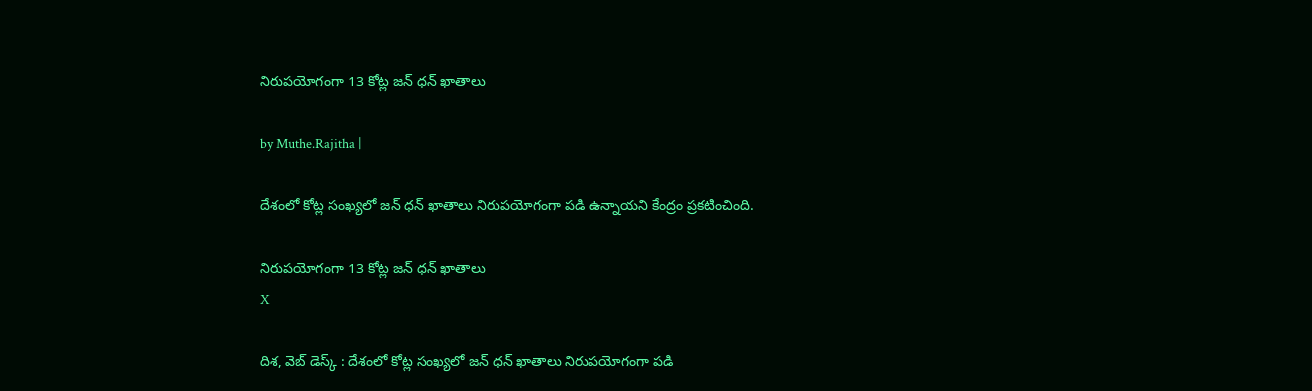నిరుపయోగంగా 13 కోట్ల జన్ ధన్ ఖాతాలు

by Muthe.Rajitha |

దేశంలో కోట్ల సంఖ్యలో జన్ ధన్ ఖాతాలు నిరుపయోగంగా పడి ఉన్నాయని కేంద్రం ప్రకటించింది.

నిరుపయోగంగా 13 కోట్ల జన్ ధన్ ఖాతాలు
X

దిశ, వెబ్ డెస్క్ : దేశంలో కోట్ల సంఖ్యలో జన్ ధన్ ఖాతాలు నిరుపయోగంగా పడి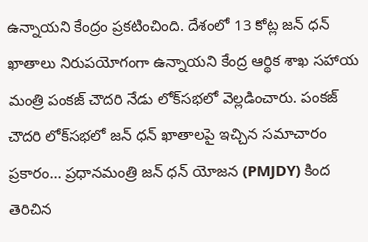ఉన్నాయని కేంద్రం ప్రకటించింది. దేశంలో 13 కోట్ల జన్ ధన్ ఖాతాలు నిరుపయోగంగా ఉన్నాయని కేంద్ర ఆర్థిక శాఖ సహాయ మంత్రి పంకజ్ చౌదరి నేడు లోక్‌సభలో వెల్లడించారు. పంకజ్ చౌదరి లోక్‌సభలో జన్ ధన్ ఖాతాలపై ఇచ్చిన సమాచారం ప్రకారం... ప్రధానమంత్రి జన్ ధన్ యోజన (PMJDY) కింద తెరిచిన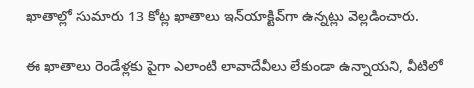ఖాతాల్లో సుమారు 13 కోట్ల ఖాతాలు ఇన్‌యాక్టివ్‌గా ఉన్నట్లు వెల్లడించారు.

ఈ ఖాతాలు రెండేళ్లకు పైగా ఎలాంటి లావాదేవీలు లేకుండా ఉన్నాయని, వీటిలో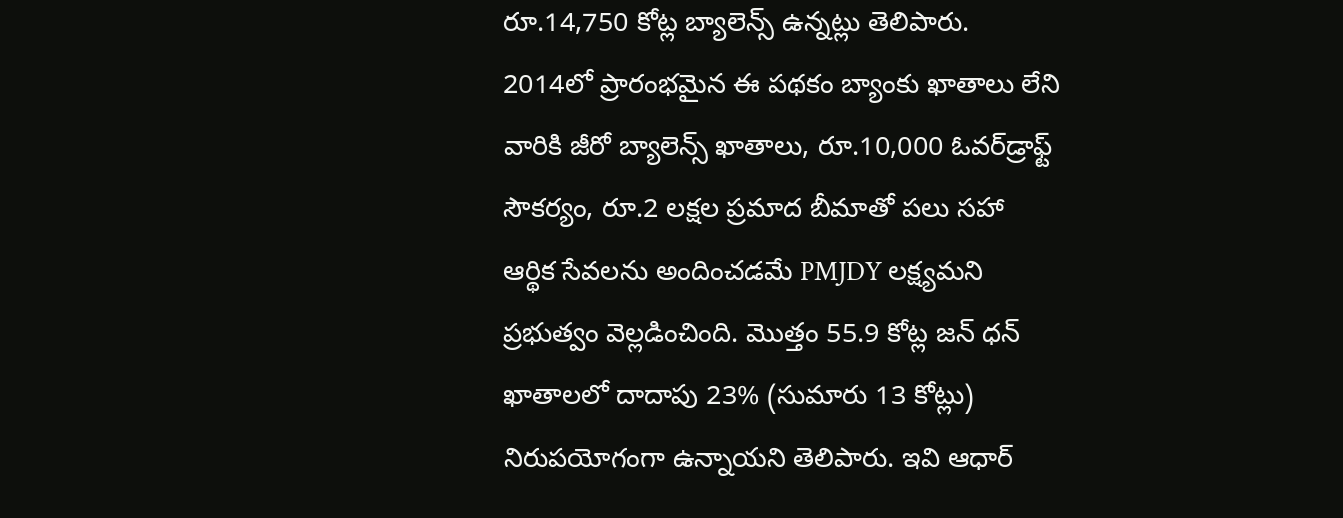రూ.14,750 కోట్ల బ్యాలెన్స్ ఉన్నట్లు తెలిపారు. 2014లో ప్రారంభమైన ఈ పథకం బ్యాంకు ఖాతాలు లేని వారికి జీరో బ్యాలెన్స్ ఖాతాలు, రూ.10,000 ఓవర్‌డ్రాఫ్ట్ సౌకర్యం, రూ.2 లక్షల ప్రమాద బీమాతో పలు సహా ఆర్థిక సేవలను అందించడమే PMJDY లక్ష్యమని ప్రభుత్వం వెల్లడించింది. మొత్తం 55.9 కోట్ల జన్ ధన్ ఖాతాలలో దాదాపు 23% (సుమారు 13 కోట్లు) నిరుపయోగంగా ఉన్నాయని తెలిపారు. ఇవి ఆధార్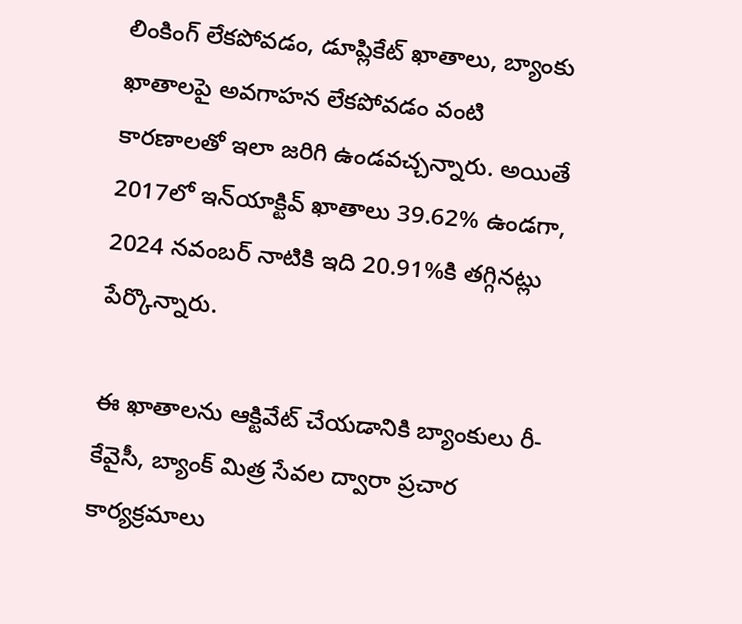లింకింగ్ లేకపోవడం, డూప్లికేట్ ఖాతాలు, బ్యాంకు ఖాతాలపై అవగాహన లేకపోవడం వంటి కారణాలతో ఇలా జరిగి ఉండవచ్చన్నారు. అయితే 2017లో ఇన్‌యాక్టివ్ ఖాతాలు 39.62% ఉండగా, 2024 నవంబర్ నాటికి ఇది 20.91%కి తగ్గినట్లు పేర్కొన్నారు.

ఈ ఖాతాలను ఆక్టివేట్ చేయడానికి బ్యాంకులు రీ-కేవైసీ, బ్యాంక్ మిత్ర సేవల ద్వారా ప్రచార కార్యక్రమాలు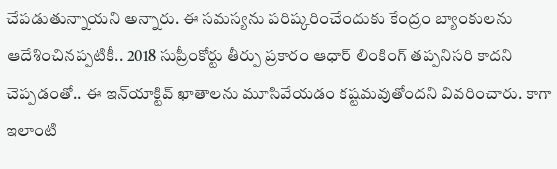చేపడుతున్నాయని అన్నారు. ఈ సమస్యను పరిష్కరించేందుకు కేంద్రం బ్యాంకులను ఆదేశించినప్పటికీ.. 2018 సుప్రీంకోర్టు తీర్పు ప్రకారం ఆధార్ లింకింగ్ తప్పనిసరి కాదని చెప్పడంతో.. ఈ ఇన్‌యాక్టివ్‌ ఖాతాలను మూసివేయడం కష్టమవుతోందని వివరించారు. కాగా ఇలాంటి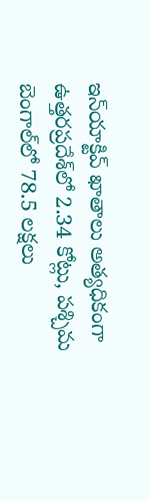ఇన్‌యాక్టివ్‌ ఖాతాలు అత్యధికంగా ఉత్తరప్రదేశ్‌లో 2.34 కోట్లు, పశ్చిమ బెంగాల్‌లో 78.5 లక్షలు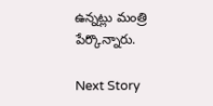ఉన్నట్లు మంత్రి పేర్కొన్నారు.

Next Story